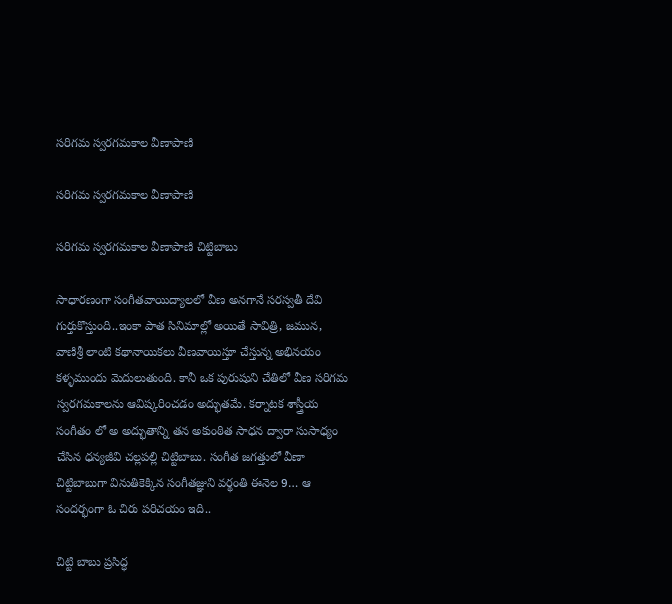సరిగమ స్వరగమకాల వీణాపాణి

సరిగమ స్వరగమకాల వీణాపాణి

సరిగమ స్వరగమకాల వీణాపాణి చిట్టిబాబు

సాధారణంగా సంగీతవాయిద్యాలలో వీణ అనగానే సరస్వతీ దేవి గుర్తుకొస్తుంది..ఇంకా పాత సినిమాల్లో అయితే సావిత్రి, జమున, వాణిశ్రీ లాంటి కథానాయికలు వీణవాయిస్తూ చేస్తున్న అభినయం కళ్ళముందు మెదులుతుంది. కానీ ఒక పురుషుని చేతిలో వీణ సరిగమ స్వరగమకాలను ఆవిష్కరించడం అద్భుతమే. కర్నాటక శాస్త్రీయ సంగీతం లో అ అద్భుతాన్ని తన అకుంఠిత సాధన ద్వారా సుసాధ్యం చేసిన ధన్యజీవి చల్లపల్లి చిట్టిబాబు. సంగీత జగత్తులో వీణా చిట్టిబాబుగా వినుతికెక్కిన సంగీతజ్ఞుని వర్థంతి ఈనెల 9… ఆ సందర్భంగా ఓ చిరు పరిచయం ఇది..

చిట్టి బాబు ప్రసిద్ధ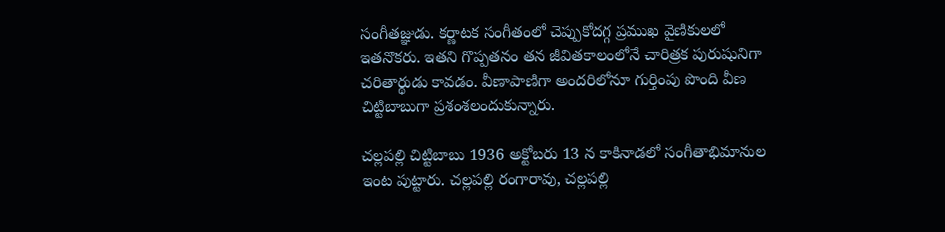సంగీతజ్ఞుడు. కర్ణాటక సంగీతంలో చెప్పుకోదగ్గ ప్రముఖ వైణికులలో ఇతనొకరు. ఇతని గొప్పతనం తన జీవితకాలంలోనే చారిత్రక పురుషునిగా చరితార్థుడు కావడం. వీణాపాణిగా అందరిలోనూ గుర్తింపు పొంది వీణ చిట్టిబాబుగా ప్రశంశలందుకున్నారు.

చల్లపల్లి చిట్టిబాబు 1936 అక్టోబరు 13 న కాకినాడలో సంగీతాభిమానుల ఇంట పుట్టారు. చల్లపల్లి రంగారావు, చల్లపల్లి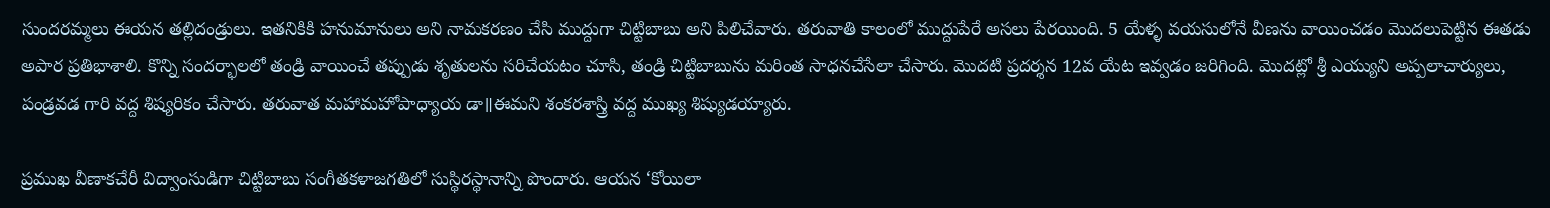సుందరమ్మలు ఈయన తల్లిదండ్రులు. ఇతనికికి హనుమానులు అని నామకరణం చేసి ముద్దుగా చిట్టిబాబు అని పిలిచేవారు. తరువాతి కాలంలో ముద్దుపేరే అసలు పేరయింది. 5 యేళ్ళ వయసులోనే వీణను వాయించడం మొదలుపెట్టిన ఈతడు అపార ప్రతిభాశాలి. కొన్ని సందర్భాలలో తండ్రి వాయించే తప్పుడు శృతులను సరిచేయటం చూసి, తండ్రి చిట్టిబాబును మరింత సాధనచేసేలా చేసారు. మొదటి ప్రదర్శన 12వ యేట ఇవ్వడం జరిగింది. మొదట్లో శ్రీ ఎయ్యుని అప్పలాచార్యులు, పండ్రవడ గారి వద్ద శిష్యరికం చేసారు. తరువాత మహామహోపాధ్యాయ డా॥ఈమని శంకరశాస్త్రి వద్ద ముఖ్య శిష్యుడయ్యారు.

ప్రముఖ వీణాకచేరీ విద్వాంసుడిగా చిట్టిబాబు సంగీతకళాజగతిలో సుస్థిరస్థానాన్ని పొందారు. ఆయన ‘కోయిలా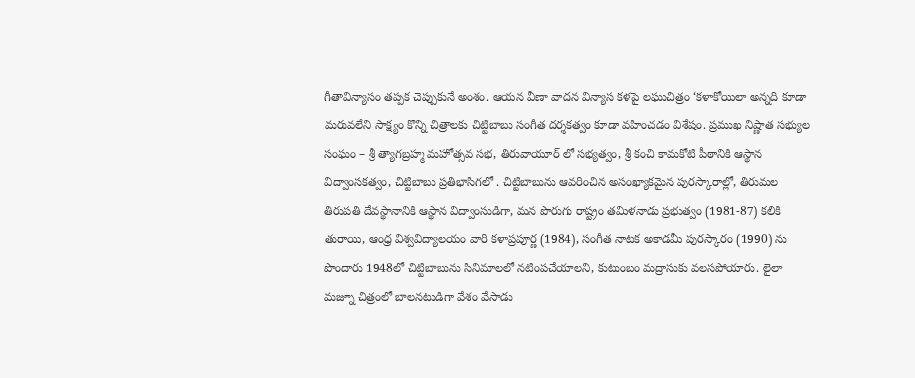గీతావిన్యాసం తప్పక చెప్పుకునే అంశం. ఆయన వీణా వాదన విన్యాస కళపై లఘుచిత్రం ‘కళాకోయిలా అన్నది కూడా మరువలేని సాక్ష్యం కొన్ని చిత్రాలకు చిట్టిబాబు సంగీత దర్శకత్వం కూడా వహించడం విశేషం. ప్రముఖ నిష్ణాత సభ్యుల సంఘం – శ్రీ త్యాగబ్రహ్మ మహోత్సవ సభ, తిరువాయూర్ లో సభ్యత్వం, శ్రీ కంచి కామకోటి పీఠానికి ఆస్థాన విద్వాంసకత్వం, చిట్టిబాబు ప్రతిభాసిగలో . చిట్టిబాబును ఆవరించిన అసంఖ్యాకమైన పురస్కారాల్లో, తిరుమల తిరుపతి దేవస్థానానికి ఆస్థాన విద్వాంసుడిగా, మన పొరుగు రాష్ట్రం తమిళనాడు ప్రభుత్వం (1981-87) కలికి తురాయి, ఆంధ్ర విశ్వవిద్యాలయం వారి కళాప్రపూర్ణ (1984), సంగీత నాటక అకాడమీ పురస్కారం (1990) ను పొందారు 1948లో చిట్టిబాబును సినిమాలలో నటింపచేయాలని, కుటుంబం మద్రాసుకు వలసపోయారు. లైలా మజ్నూ చిత్రంలో బాలనటుడిగా వేశం వేసాడు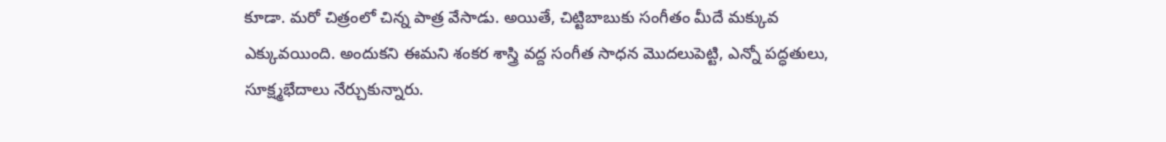కూడా. మరో చిత్రంలో చిన్న పాత్ర వేసాడు. అయితే, చిట్టిబాబుకు సంగీతం మీదే మక్కువ ఎక్కువయింది. అందుకని ఈమని శంకర శాస్త్రి వద్ద సంగీత సాధన మొదలుపెట్టి, ఎన్నో పద్ధతులు, సూక్ష్మభేదాలు నేర్చుకున్నారు.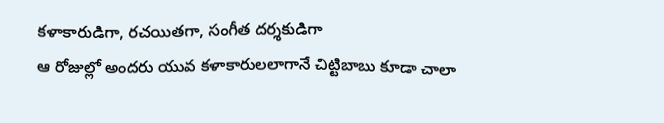కళాకారుడిగా, రచయితగా, సంగీత దర్శకుడిగా
ఆ రోజుల్లో అందరు యువ కళాకారులలాగానే చిట్టిబాబు కూడా చాలా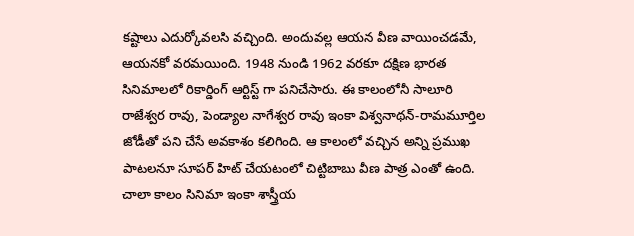కష్టాలు ఎదుర్కోవలసి వచ్చింది. అందువల్ల ఆయన వీణ వాయించడమే, ఆయనకో వరమయింది. 1948 నుండి 1962 వరకూ దక్షిణ భారత సినిమాలలో రికార్డింగ్ ఆర్టిస్ట్ గా పనిచేసారు. ఈ కాలంలోనీ సాలూరి రాజేశ్వర రావు, పెండ్యాల నాగేశ్వర రావు ఇంకా విశ్వనాథన్-రామమూర్తిల జోడీతో పని చేసే అవకాశం కలిగింది. ఆ కాలంలో వచ్చిన అన్ని ప్రముఖ పాటలనూ సూపర్ హిట్ చేయటంలో చిట్టిబాబు వీణ పాత్ర ఎంతో ఉంది. చాలా కాలం సినిమా ఇంకా శాస్త్రీయ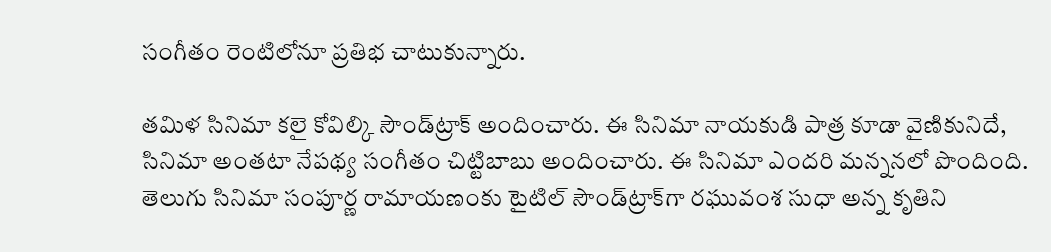సంగీతం రెంటిలోనూ ప్రతిభ చాటుకున్నారు.

తమిళ సినిమా కలై కోవిల్కి సౌండ్‍ట్రాక్ అందించారు. ఈ సినిమా నాయకుడి పాత్ర కూడా వైణికునిదే, సినిమా అంతటా నేపథ్య సంగీతం చిట్టిబాబు అందించారు. ఈ సినిమా ఎందరి మన్ననలో పొందింది. తెలుగు సినిమా సంపూర్ణ రామాయణంకు టైటిల్ సౌండ్‍ట్రాక్‍గా రఘువంశ సుధా అన్న కృతిని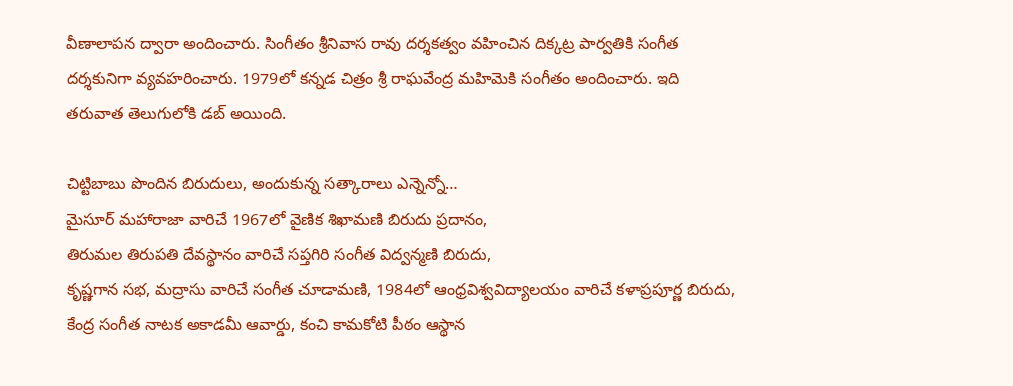వీణాలాపన ద్వారా అందించారు. సింగీతం శ్రీనివాస రావు దర్శకత్వం వహించిన దిక్కట్ర పార్వతికి సంగీత దర్శకునిగా వ్యవహరించారు. 1979లో కన్నడ చిత్రం శ్రీ రాఘవేంద్ర మహిమెకి సంగీతం అందించారు. ఇది తరువాత తెలుగులోకి డబ్ అయింది.

చిట్టిబాబు పొందిన బిరుదులు, అందుకున్న సత్కారాలు ఎన్నెన్నో…
మైసూర్ మహారాజా వారిచే 1967లో వైణిక శిఖామణి బిరుదు ప్రదానం,
తిరుమల తిరుపతి దేవస్థానం వారిచే సప్తగిరి సంగీత విద్వన్మణి బిరుదు,
కృష్ణగాన సభ, మద్రాసు వారిచే సంగీత చూడామణి, 1984లో ఆంధ్రవిశ్వవిద్యాలయం వారిచే కళాప్రపూర్ణ బిరుదు, కేంద్ర సంగీత నాటక అకాడమీ ఆవార్డు, కంచి కామకోటి పీఠం ఆస్థాన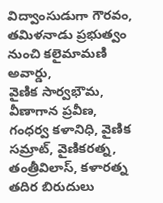విద్వాంసుడుగా గౌరవం, తమిళనాడు ప్రభుత్వం నుంచి కలైమామణి అవార్డు,
వైణిక సార్వభౌమ, వీణాగాన ప్రవీణ, గంధర్వ కళానిధి, వైణిక సమ్రాట్, వైణికరత్న, తంత్రీవిలాస్, కళారత్న తదిర బిరుదులు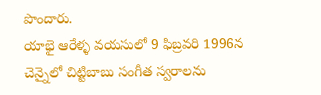పొందారు.
యాభై ఆరేళ్ళ వయసులో 9 ఫిబ్రవరి 1996న చెన్నైలో చిట్టిబాబు సంగీత స్వరాలను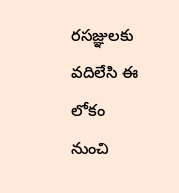రసజ్ఞులకు వదిలేసి ఈ లోకం నుంచి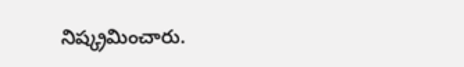నిష్క్రమించారు.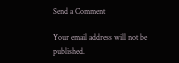Send a Comment

Your email address will not be published.